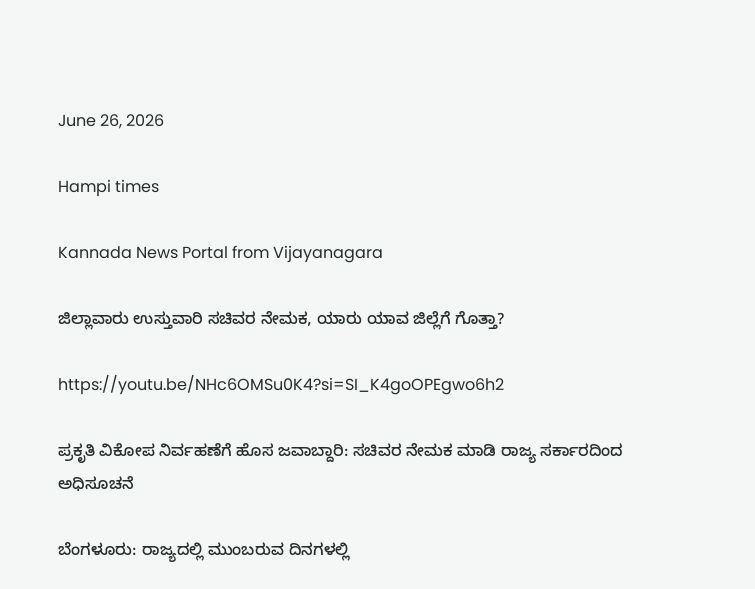June 26, 2026

Hampi times

Kannada News Portal from Vijayanagara

ಜಿಲ್ಲಾವಾರು ಉಸ್ತುವಾರಿ ಸಚಿವರ ನೇಮಕ, ಯಾರು ಯಾವ ಜಿಲ್ಲೆಗೆ ಗೊತ್ತಾ?

https://youtu.be/NHc6OMSu0K4?si=SI_K4goOPEgwo6h2

ಪ್ರಕೃತಿ ವಿಕೋಪ ನಿರ್ವಹಣೆಗೆ ಹೊಸ ಜವಾಬ್ದಾರಿ: ಸಚಿವರ ನೇಮಕ ಮಾಡಿ ರಾಜ್ಯ ಸರ್ಕಾರದಿಂದ ಅಧಿಸೂಚನೆ

ಬೆಂಗಳೂರು: ರಾಜ್ಯದಲ್ಲಿ ಮುಂಬರುವ ದಿನಗಳಲ್ಲಿ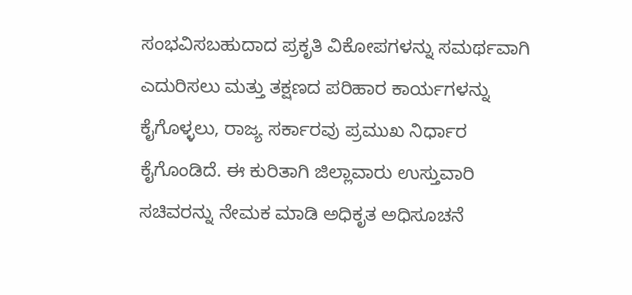ಸಂಭವಿಸಬಹುದಾದ ಪ್ರಕೃತಿ ವಿಕೋಪಗಳನ್ನು ಸಮರ್ಥವಾಗಿ ಎದುರಿಸಲು ಮತ್ತು ತಕ್ಷಣದ ಪರಿಹಾರ ಕಾರ್ಯಗಳನ್ನು ಕೈಗೊಳ್ಳಲು, ರಾಜ್ಯ ಸರ್ಕಾರವು ಪ್ರಮುಖ ನಿರ್ಧಾರ ಕೈಗೊಂಡಿದೆ. ಈ ಕುರಿತಾಗಿ ಜಿಲ್ಲಾವಾರು ಉಸ್ತುವಾರಿ ಸಚಿವರನ್ನು ನೇಮಕ ಮಾಡಿ ಅಧಿಕೃತ ಅಧಿಸೂಚನೆ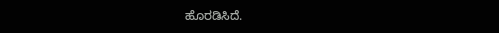ಹೊರಡಿಸಿದೆ.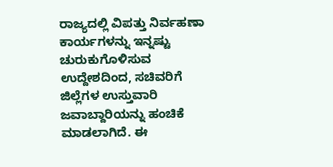ರಾಜ್ಯದಲ್ಲಿ ವಿಪತ್ತು ನಿರ್ವಹಣಾ ಕಾರ್ಯಗಳನ್ನು ಇನ್ನಷ್ಟು ಚುರುಕುಗೊಳಿಸುವ ಉದ್ದೇಶದಿಂದ, ಸಚಿವರಿಗೆ ಜಿಲ್ಲೆಗಳ ಉಸ್ತುವಾರಿ ಜವಾಬ್ದಾರಿಯನ್ನು ಹಂಚಿಕೆ ಮಾಡಲಾಗಿದೆ. ಈ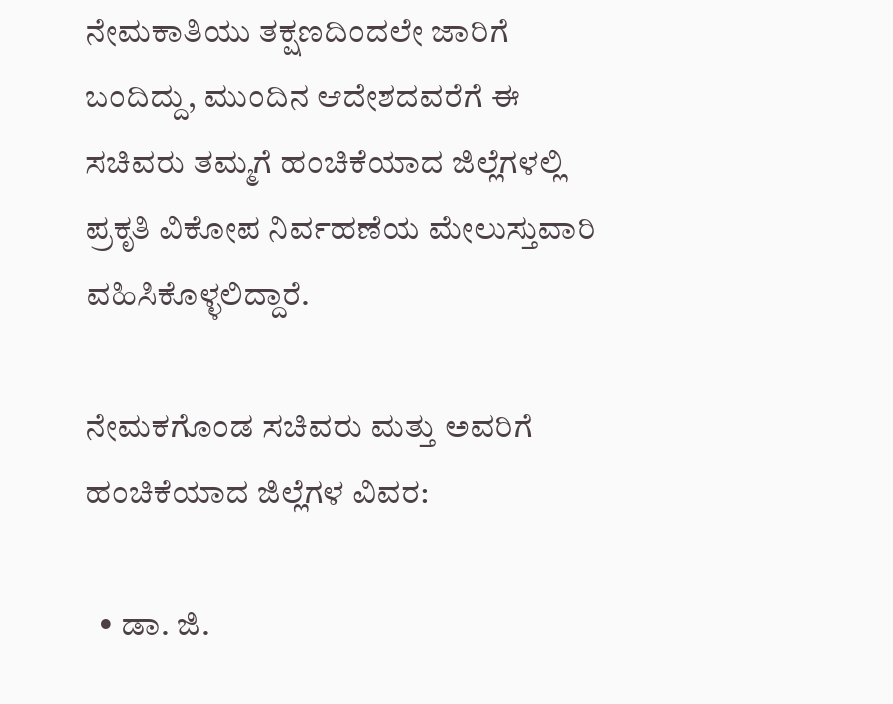ನೇಮಕಾತಿಯು ತಕ್ಷಣದಿಂದಲೇ ಜಾರಿಗೆ ಬಂದಿದ್ದು, ಮುಂದಿನ ಆದೇಶದವರೆಗೆ ಈ ಸಚಿವರು ತಮ್ಮಗೆ ಹಂಚಿಕೆಯಾದ ಜಿಲ್ಲೆಗಳಲ್ಲಿ ಪ್ರಕೃತಿ ವಿಕೋಪ ನಿರ್ವಹಣೆಯ ಮೇಲುಸ್ತುವಾರಿ ವಹಿಸಿಕೊಳ್ಳಲಿದ್ದಾರೆ.

ನೇಮಕಗೊಂಡ ಸಚಿವರು ಮತ್ತು ಅವರಿಗೆ ಹಂಚಿಕೆಯಾದ ಜಿಲ್ಲೆಗಳ ವಿವರ:

  • ಡಾ. ಜಿ.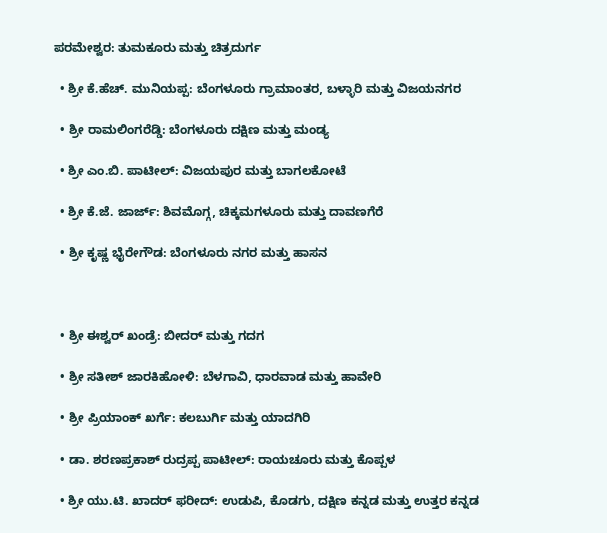ಪರಮೇಶ್ವರ: ತುಮಕೂರು ಮತ್ತು ಚಿತ್ರದುರ್ಗ

  • ಶ್ರೀ ಕೆ.ಹೆಚ್. ಮುನಿಯಪ್ಪ: ಬೆಂಗಳೂರು ಗ್ರಾಮಾಂತರ, ಬಳ್ಳಾರಿ ಮತ್ತು ವಿಜಯನಗರ

  • ಶ್ರೀ ರಾಮಲಿಂಗರೆಡ್ಡಿ: ಬೆಂಗಳೂರು ದಕ್ಷಿಣ ಮತ್ತು ಮಂಡ್ಯ

  • ಶ್ರೀ ಎಂ.ಬಿ. ಪಾಟೀಲ್: ವಿಜಯಪುರ ಮತ್ತು ಬಾಗಲಕೋಟೆ

  • ಶ್ರೀ ಕೆ.ಜೆ. ಜಾರ್ಜ್: ಶಿವಮೊಗ್ಗ, ಚಿಕ್ಕಮಗಳೂರು ಮತ್ತು ದಾವಣಗೆರೆ

  • ಶ್ರೀ ಕೃಷ್ಣ ಭೈರೇಗೌಡ: ಬೆಂಗಳೂರು ನಗರ ಮತ್ತು ಹಾಸನ



  • ಶ್ರೀ ಈಶ್ವರ್ ಖಂಡ್ರೆ: ಬೀದರ್ ಮತ್ತು ಗದಗ

  • ಶ್ರೀ ಸತೀಶ್ ಜಾರಕಿಹೋಳಿ: ಬೆಳಗಾವಿ, ಧಾರವಾಡ ಮತ್ತು ಹಾವೇರಿ

  • ಶ್ರೀ ಪ್ರಿಯಾಂಕ್ ಖರ್ಗೆ: ಕಲಬುರ್ಗಿ ಮತ್ತು ಯಾದಗಿರಿ

  • ಡಾ. ಶರಣಪ್ರಕಾಶ್ ರುದ್ರಪ್ಪ ಪಾಟೀಲ್: ರಾಯಚೂರು ಮತ್ತು ಕೊಪ್ಪಳ

  • ಶ್ರೀ ಯು.ಟಿ. ಖಾದರ್ ಫರೀದ್: ಉಡುಪಿ, ಕೊಡಗು, ದಕ್ಷಿಣ ಕನ್ನಡ ಮತ್ತು ಉತ್ತರ ಕನ್ನಡ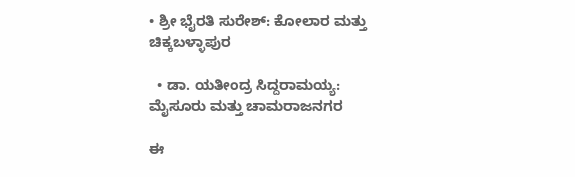• ಶ್ರೀ ಭೈರತಿ ಸುರೇಶ್: ಕೋಲಾರ ಮತ್ತು ಚಿಕ್ಕಬಳ್ಳಾಪುರ

  • ಡಾ. ಯತೀಂದ್ರ ಸಿದ್ದರಾಮಯ್ಯ: ಮೈಸೂರು ಮತ್ತು ಚಾಮರಾಜನಗರ

ಈ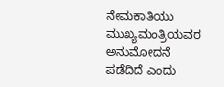ನೇಮಕಾತಿಯು ಮುಖ್ಯಮಂತ್ರಿಯವರ ಅನುಮೋದನೆ ಪಡೆದಿದೆ ಎಂದು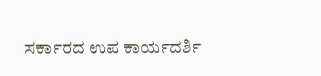ಸರ್ಕಾರದ ಉಪ ಕಾರ್ಯದರ್ಶಿ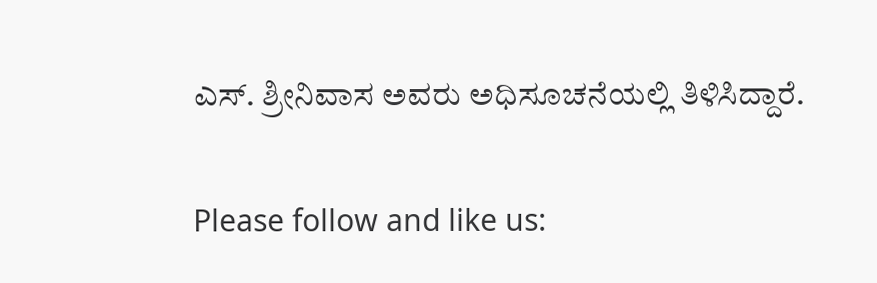ಎಸ್. ಶ್ರೀನಿವಾಸ ಅವರು ಅಧಿಸೂಚನೆಯಲ್ಲಿ ತಿಳಿಸಿದ್ದಾರೆ.

Please follow and like us: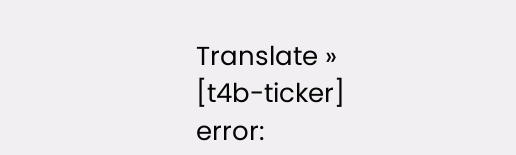Translate »
[t4b-ticker]
error: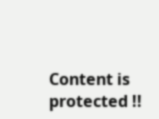Content is protected !!